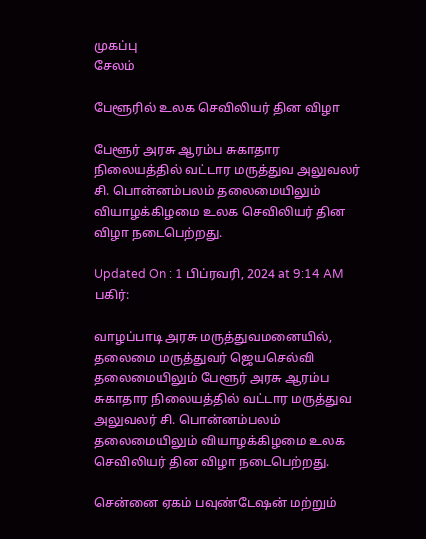முகப்பு
சேலம்

பேளூரில் உலக செவிலியர் தின விழா

பேளூர் அரசு ஆரம்ப சுகாதார நிலையத்தில் வட்டார மருத்துவ அலுவலர் சி. பொன்னம்பலம் தலைமையிலும் வியாழக்கிழமை உலக செவிலியர் தின விழா நடைபெற்றது.

Updated On : 1 பிப்ரவரி, 2024 at 9:14 AM
பகிர்:

வாழப்பாடி அரசு மருத்துவமனையில், தலைமை மருத்துவர் ஜெயசெல்வி தலைமையிலும் பேளூர் அரசு ஆரம்ப சுகாதார நிலையத்தில் வட்டார மருத்துவ அலுவலர் சி. பொன்னம்பலம் தலைமையிலும் வியாழக்கிழமை உலக செவிலியர் தின விழா நடைபெற்றது.

சென்னை ஏகம் பவுண்டேஷன் மற்றும்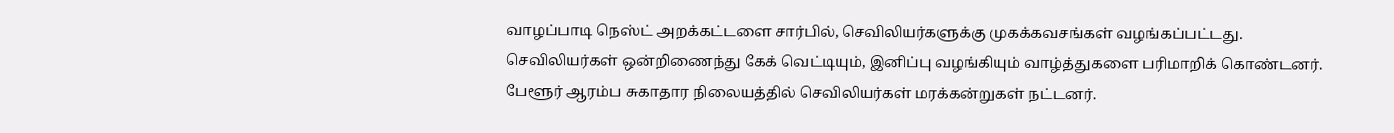வாழப்பாடி நெஸ்ட் அறக்கட்டளை சார்பில், செவிலியர்களுக்கு முகக்கவசங்கள் வழங்கப்பட்டது. செவிலியர்கள் ஒன்றிணைந்து கேக் வெட்டியும், இனிப்பு வழங்கியும் வாழ்த்துகளை பரிமாறிக் கொண்டனர். பேளூர் ஆரம்ப சுகாதார நிலையத்தில் செவிலியர்கள் மரக்கன்றுகள் நட்டனர்.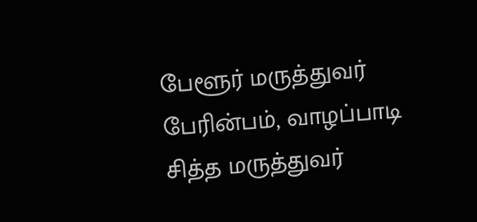பேளூர் மருத்துவர் பேரின்பம், வாழப்பாடி சித்த மருத்துவர்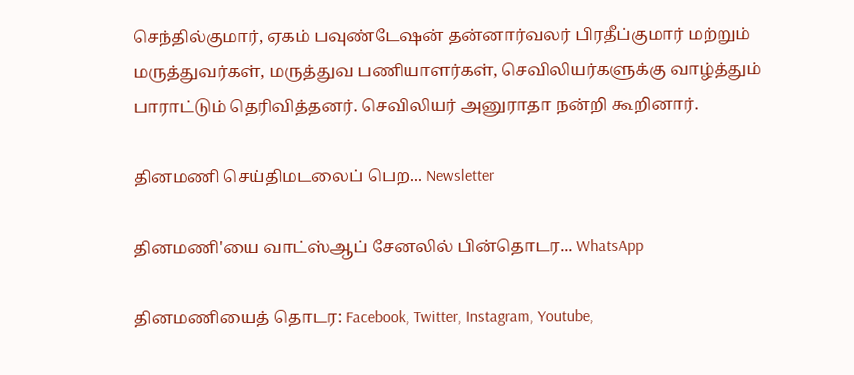செந்தில்குமார், ஏகம் பவுண்டேஷன் தன்னார்வலர் பிரதீப்குமார் மற்றும் மருத்துவர்கள், மருத்துவ பணியாளர்கள், செவிலியர்களுக்கு வாழ்த்தும் பாராட்டும் தெரிவித்தனர். செவிலியர் அனுராதா நன்றி கூறினார்.

தினமணி செய்திமடலைப் பெற... Newsletter

தினமணி'யை வாட்ஸ்ஆப் சேனலில் பின்தொடர... WhatsApp

தினமணியைத் தொடர: Facebook, Twitter, Instagram, Youtube,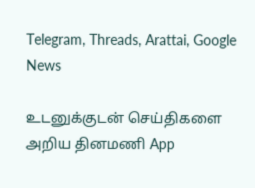Telegram, Threads, Arattai, Google News

உடனுக்குடன் செய்திகளை அறிய தினமணி App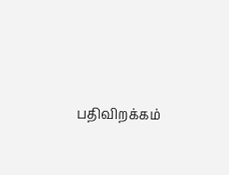பதிவிறக்கம்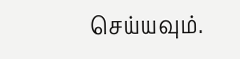செய்யவும்.